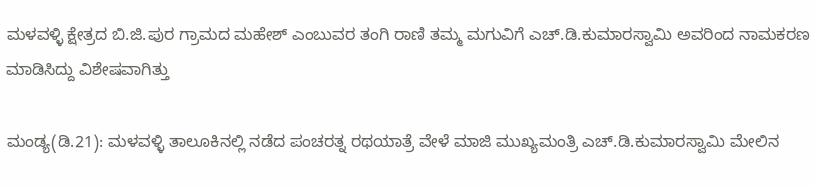ಮಳವಳ್ಳಿ ಕ್ಷೇತ್ರದ ಬಿ.ಜಿ.ಪುರ ಗ್ರಾಮದ ಮಹೇಶ್‌ ಎಂಬುವರ ತಂಗಿ ರಾಣಿ ತಮ್ಮ ಮಗುವಿಗೆ ಎಚ್‌.ಡಿ.ಕುಮಾರಸ್ವಾಮಿ ಅವರಿಂದ ನಾಮಕರಣ ಮಾಡಿಸಿದ್ದು ವಿಶೇಷವಾಗಿತ್ತು

ಮಂಡ್ಯ(ಡಿ.21): ಮಳವಳ್ಳಿ ತಾಲೂಕಿನಲ್ಲಿ ನಡೆದ ಪಂಚರತ್ನ ರಥಯಾತ್ರೆ ವೇಳೆ ಮಾಜಿ ಮುಖ್ಯಮಂತ್ರಿ ಎಚ್‌.ಡಿ.ಕುಮಾರಸ್ವಾಮಿ ಮೇಲಿನ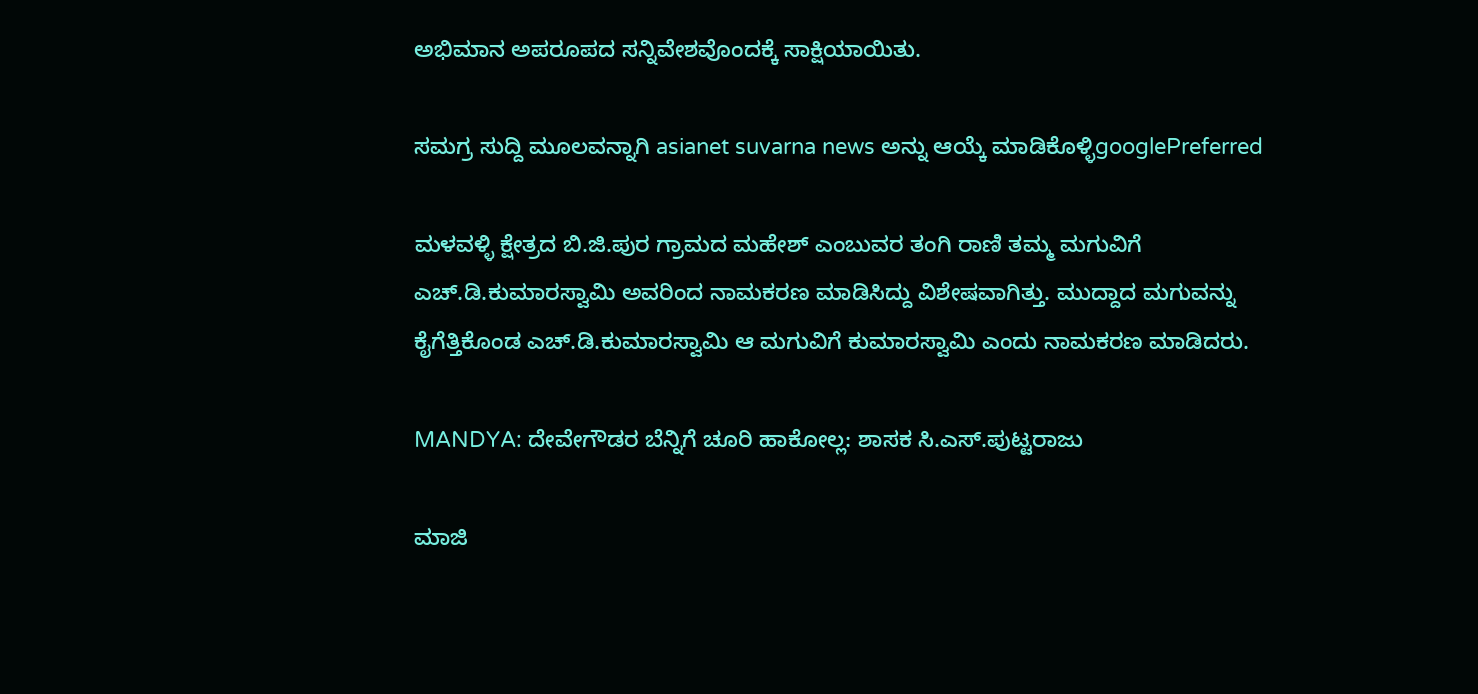ಅಭಿಮಾನ ಅಪರೂಪದ ಸನ್ನಿವೇಶವೊಂದಕ್ಕೆ ಸಾಕ್ಷಿಯಾಯಿತು.

ಸಮಗ್ರ ಸುದ್ದಿ ಮೂಲವನ್ನಾಗಿ asianet suvarna news ಅನ್ನು ಆಯ್ಕೆ ಮಾಡಿಕೊಳ್ಳಿgooglePreferred

ಮಳವಳ್ಳಿ ಕ್ಷೇತ್ರದ ಬಿ.ಜಿ.ಪುರ ಗ್ರಾಮದ ಮಹೇಶ್‌ ಎಂಬುವರ ತಂಗಿ ರಾಣಿ ತಮ್ಮ ಮಗುವಿಗೆ ಎಚ್‌.ಡಿ.ಕುಮಾರಸ್ವಾಮಿ ಅವರಿಂದ ನಾಮಕರಣ ಮಾಡಿಸಿದ್ದು ವಿಶೇಷವಾಗಿತ್ತು. ಮುದ್ದಾದ ಮಗುವನ್ನು ಕೈಗೆತ್ತಿಕೊಂಡ ಎಚ್‌.ಡಿ.ಕುಮಾರಸ್ವಾಮಿ ಆ ಮಗುವಿಗೆ ಕುಮಾರಸ್ವಾಮಿ ಎಂದು ನಾಮಕರಣ ಮಾಡಿದರು.

MANDYA: ದೇವೇಗೌಡರ ಬೆನ್ನಿಗೆ ಚೂರಿ ಹಾಕೋಲ್ಲ: ಶಾಸಕ ಸಿ.ಎಸ್‌.ಪುಟ್ಟರಾಜು

ಮಾಜಿ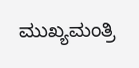ಮುಖ್ಯಮಂತ್ರಿ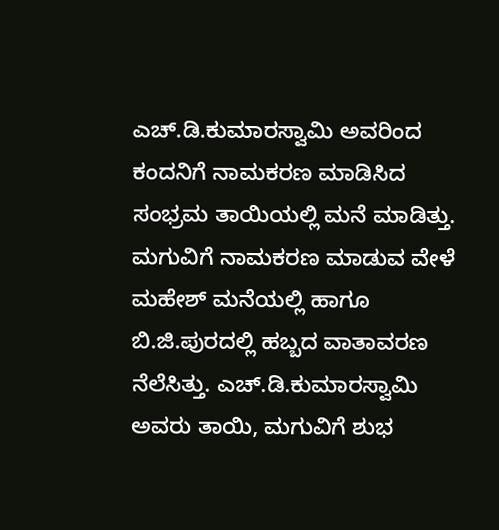ಎಚ್‌.ಡಿ.ಕುಮಾರಸ್ವಾಮಿ ಅವರಿಂದ ಕಂದನಿಗೆ ನಾಮಕರಣ ಮಾಡಿಸಿದ ಸಂಭ್ರಮ ತಾಯಿಯಲ್ಲಿ ಮನೆ ಮಾಡಿತ್ತು. ಮಗುವಿಗೆ ನಾಮಕರಣ ಮಾಡುವ ವೇಳೆ ಮಹೇಶ್‌ ಮನೆಯಲ್ಲಿ ಹಾಗೂ ಬಿ.ಜಿ.ಪುರದಲ್ಲಿ ಹಬ್ಬದ ವಾತಾವರಣ ನೆಲೆಸಿತ್ತು. ಎಚ್‌.ಡಿ.ಕುಮಾರಸ್ವಾಮಿ ಅವರು ತಾಯಿ, ಮಗುವಿಗೆ ಶುಭ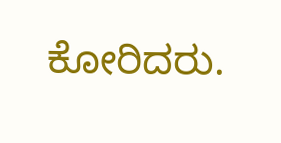ಕೋರಿದರು.